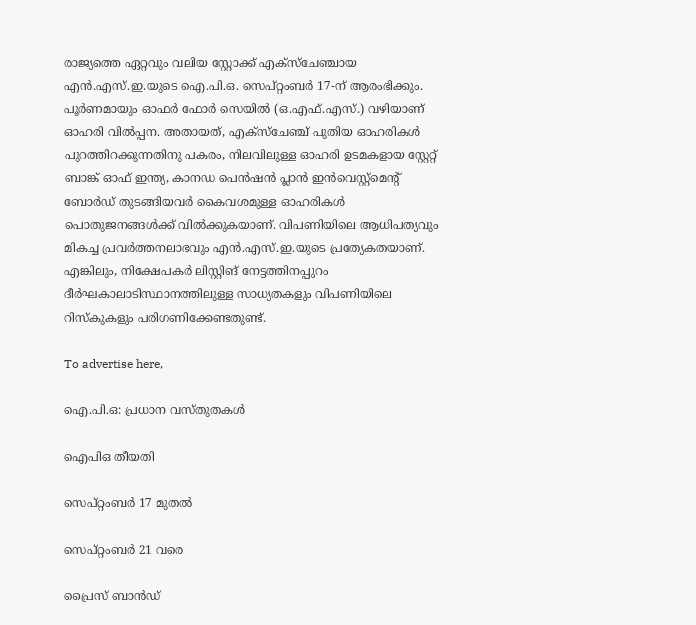രാജ്യത്തെ ഏറ്റവും വലിയ സ്റ്റോക്ക് എക്‌സ്‌ചേഞ്ചായ എൻ.എസ്.ഇ.യുടെ ഐ.പി.ഒ. സെപ്റ്റംബർ 17-ന് ആരംഭിക്കും. പൂർണമായും ഓഫർ ഫോർ സെയിൽ (ഒ.എഫ്.എസ്.) വഴിയാണ് ഓഹരി വിൽപ്പന. അതായത്, എക്‌സ്‌ചേഞ്ച് പുതിയ ഓഹരികൾ പുറത്തിറക്കുന്നതിനു പകരം, നിലവിലുള്ള ഓഹരി ഉടമകളായ സ്റ്റേറ്റ് ബാങ്ക് ഓഫ് ഇന്ത്യ, കാനഡ പെൻഷൻ പ്ലാൻ ഇൻവെസ്റ്റ്‌മെന്റ് ബോർഡ് തുടങ്ങിയവർ കൈവശമുള്ള ഓഹരികൾ പൊതുജനങ്ങൾക്ക് വിൽക്കുകയാണ്. വിപണിയിലെ ആധിപത്യവും മികച്ച പ്രവർത്തനലാഭവും എൻ.എസ്.ഇ.യുടെ പ്രത്യേകതയാണ്. എങ്കിലും, നിക്ഷേപകർ ലിസ്റ്റിങ് നേട്ടത്തിനപ്പുറം ദീർഘകാലാടിസ്ഥാനത്തിലുള്ള സാധ്യതകളും വിപണിയിലെ റിസ്കുകളും പരിഗണിക്കേണ്ടതുണ്ട്.

To advertise here,

ഐ.പി.ഒ: പ്രധാന വസ്തുതകൾ

ഐപിഒ തീയതി

സെപ്റ്റംബർ 17 മുതൽ

സെപ്റ്റംബർ 21 വരെ

പ്രൈസ് ബാൻഡ്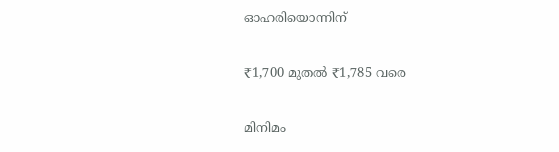ഓഹരിയൊന്നിന്

₹1,700 മുതൽ ₹1,785 വരെ

മിനിമം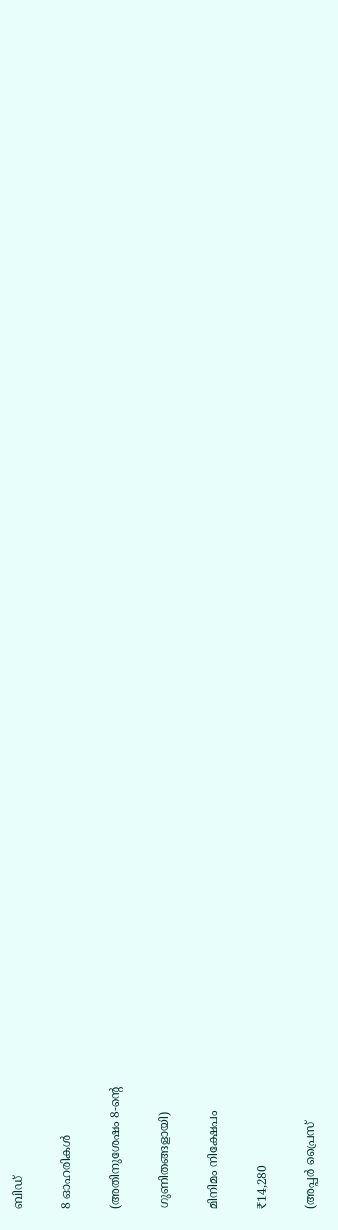ബിഡ്

8 ഓഹരികൾ

(അതിനുശേഷം 8-ന്റെ

ഗുണിതങ്ങളായി)

മിനിമം നിക്ഷേപം

₹14,280

(അപ്പർ പ്രൈസ്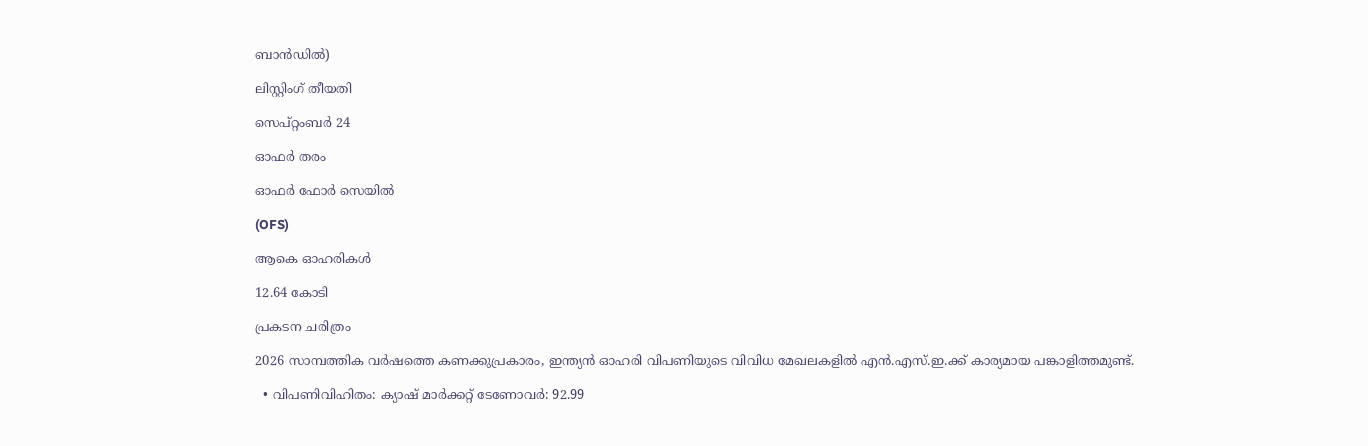ബാൻഡിൽ)

ലിസ്റ്റിംഗ് തീയതി

സെപ്റ്റംബർ 24

ഓഫർ തരം

ഓഫർ ഫോർ സെയിൽ

(OFS)

ആകെ ഓഹരികൾ

12.64 കോടി

പ്രകടന ചരിത്രം

2026 സാമ്പത്തിക വർഷത്തെ കണക്കുപ്രകാരം, ഇന്ത്യൻ ഓഹരി വിപണിയുടെ വിവിധ മേഖലകളിൽ എൻ.എസ്.ഇ.ക്ക് കാര്യമായ പങ്കാളിത്തമുണ്ട്.

  • വിപണിവിഹിതം: ക്യാഷ് മാർക്കറ്റ് ടേണോവർ: 92.99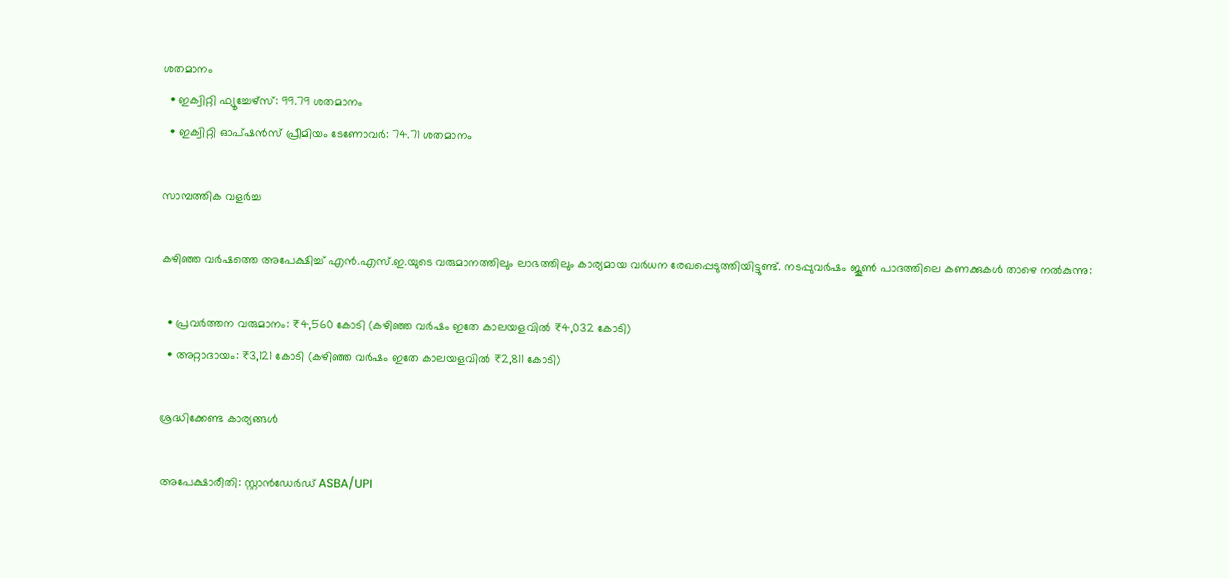ശതമാനം
  • ഇക്വിറ്റി ഫ്യൂച്ചേഴ്‌സ്: 99.79 ശതമാനം
  • ഇക്വിറ്റി ഓപ്ഷൻസ് പ്രീമിയം ടേണോവർ: 74.71 ശതമാനം

സാമ്പത്തിക വളർച്ച

കഴിഞ്ഞ വർഷത്തെ അപേക്ഷിച്ച് എൻ.എസ്.ഇ.യുടെ വരുമാനത്തിലും ലാഭത്തിലും കാര്യമായ വർധന രേഖപ്പെടുത്തിയിട്ടുണ്ട്. നടപ്പുവർഷം ജൂൺ പാദത്തിലെ കണക്കുകൾ താഴെ നൽകുന്നു:

  • പ്രവർത്തന വരുമാനം: ₹4,560 കോടി (കഴിഞ്ഞ വർഷം ഇതേ കാലയളവിൽ ₹4,032 കോടി)
  • അറ്റാദായം: ₹3,121 കോടി (കഴിഞ്ഞ വർഷം ഇതേ കാലയളവിൽ ₹2,811 കോടി)

ശ്രദ്ധിക്കേണ്ട കാര്യങ്ങൾ

അപേക്ഷാരീതി: സ്റ്റാൻഡേർഡ് ASBA/UPI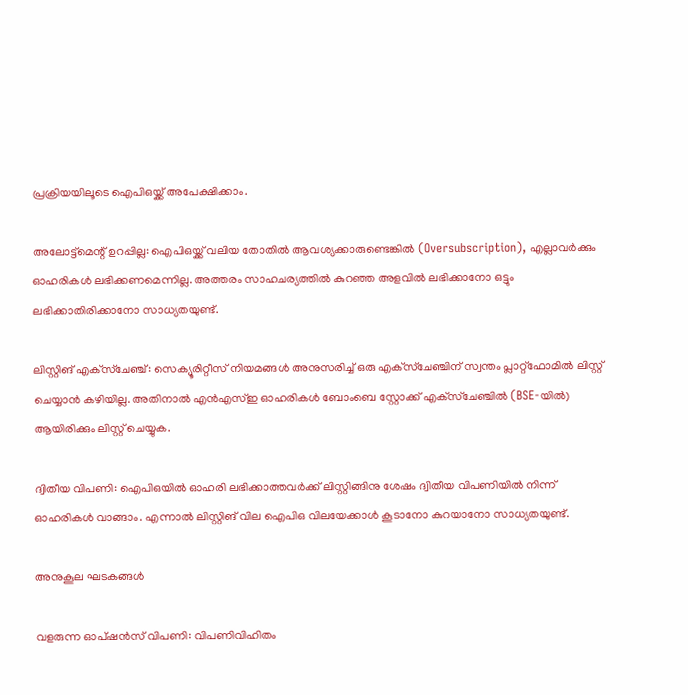പ്രക്രിയയിലൂടെ ഐപിഒയ്ക്ക് അപേക്ഷിക്കാം.

അലോട്ട്മെന്റ് ഉറപ്പില്ല: ഐപിഒയ്ക്ക് വലിയ തോതിൽ ആവശ്യക്കാരുണ്ടെങ്കിൽ (Oversubscription), എല്ലാവർക്കും ഓഹരികൾ ലഭിക്കണമെന്നില്ല. അത്തരം സാഹചര്യത്തിൽ കുറഞ്ഞ അളവിൽ ലഭിക്കാനോ ഒട്ടും ലഭിക്കാതിരിക്കാനോ സാധ്യതയുണ്ട്.

ലിസ്റ്റിങ് എക്‌സ്‌ചേഞ്ച്: സെക്യൂരിറ്റീസ് നിയമങ്ങൾ അനുസരിച്ച് ഒരു എക്‌സ്‌ചേഞ്ചിന് സ്വന്തം പ്ലാറ്റ്‌ഫോമിൽ ലിസ്റ്റ് ചെയ്യാൻ കഴിയില്ല. അതിനാൽ എൻഎസ്ഇ ഓഹരികൾ ബോംബെ സ്റ്റോക്ക് എക്‌സ്‌ചേഞ്ചിൽ (BSE-യിൽ) ആയിരിക്കും ലിസ്റ്റ് ചെയ്യുക.

ദ്വിതീയ വിപണി: ഐപിഒയിൽ ഓഹരി ലഭിക്കാത്തവർക്ക് ലിസ്റ്റിങ്ങിനു ശേഷം ദ്വിതീയ വിപണിയിൽ നിന്ന് ഓഹരികൾ വാങ്ങാം. എന്നാൽ ലിസ്റ്റിങ് വില ഐപിഒ വിലയേക്കാൾ കൂടാനോ കുറയാനോ സാധ്യതയുണ്ട്.

അനുകൂല ഘടകങ്ങൾ

വളരുന്ന ഓപ്ഷൻസ് വിപണി: വിപണിവിഹിതം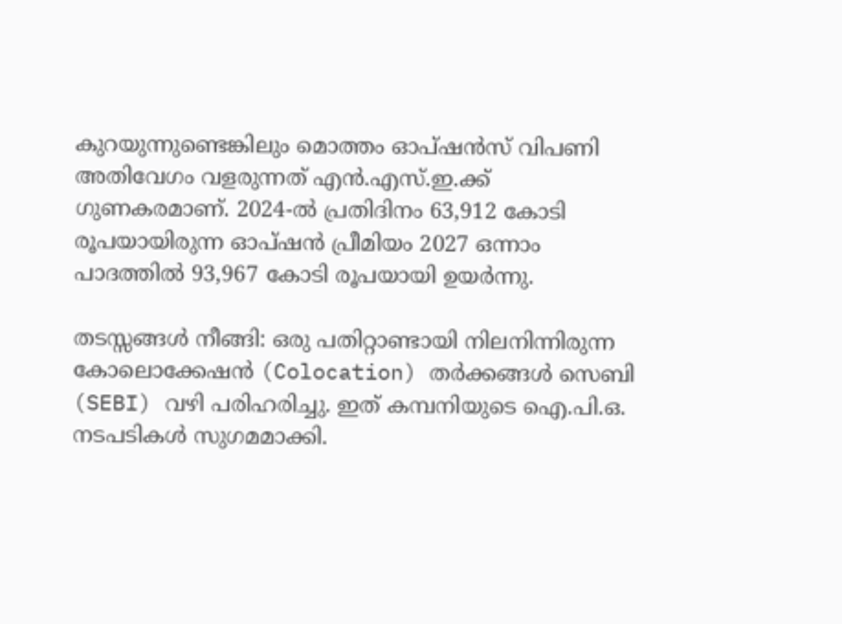കുറയുന്നുണ്ടെങ്കിലും മൊത്തം ഓപ്ഷൻസ് വിപണി അതിവേഗം വളരുന്നത് എൻ.എസ്.ഇ.ക്ക് ഗുണകരമാണ്. 2024-ൽ പ്രതിദിനം 63,912 കോടി രൂപയായിരുന്ന ഓപ്ഷൻ പ്രീമിയം 2027 ഒന്നാം പാദത്തിൽ 93,967 കോടി രൂപയായി ഉയർന്നു.

തടസ്സങ്ങൾ നീങ്ങി: ഒരു പതിറ്റാണ്ടായി നിലനിന്നിരുന്ന കോലൊക്കേഷൻ (Colocation) തർക്കങ്ങൾ സെബി (SEBI) വഴി പരിഹരിച്ചു. ഇത് കമ്പനിയുടെ ഐ.പി.ഒ. നടപടികൾ സുഗമമാക്കി.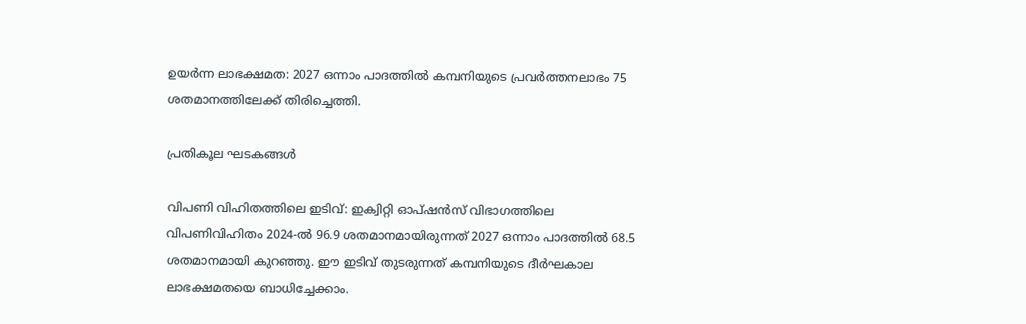ഉയർന്ന ലാഭക്ഷമത: 2027 ഒന്നാം പാദത്തിൽ കമ്പനിയുടെ പ്രവർത്തനലാഭം 75 ശതമാനത്തിലേക്ക് തിരിച്ചെത്തി.

പ്രതികൂല ഘടകങ്ങൾ

വിപണി വിഹിതത്തിലെ ഇടിവ്: ഇക്വിറ്റി ഓപ്ഷൻസ് വിഭാഗത്തിലെ വിപണിവിഹിതം 2024-ൽ 96.9 ശതമാനമായിരുന്നത് 2027 ഒന്നാം പാദത്തിൽ 68.5 ശതമാനമായി കുറഞ്ഞു. ഈ ഇടിവ് തുടരുന്നത് കമ്പനിയുടെ ദീർഘകാല ലാഭക്ഷമതയെ ബാധിച്ചേക്കാം.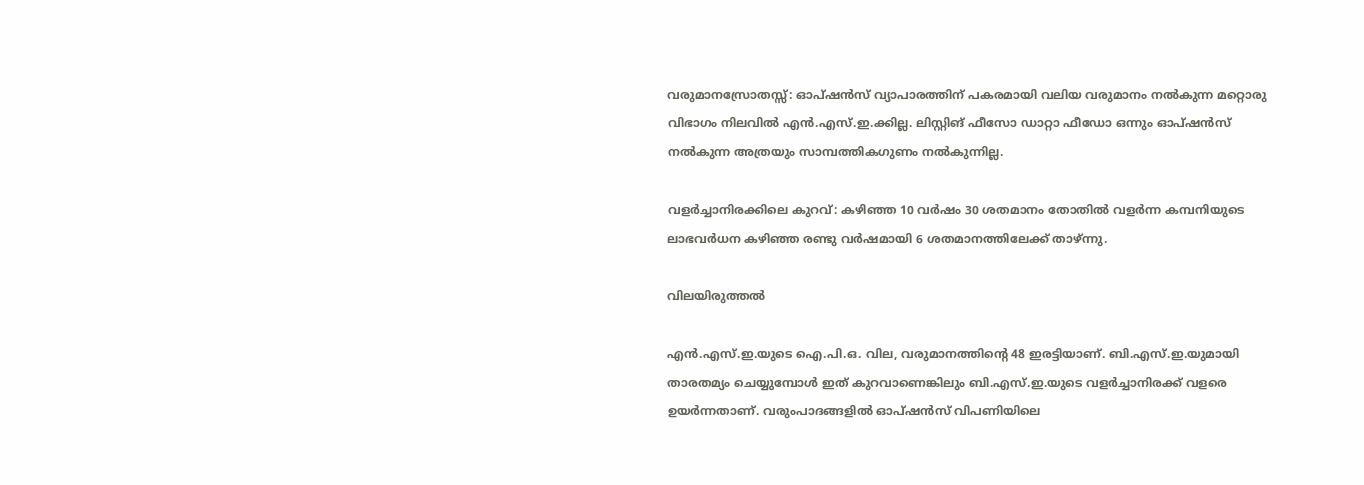വരുമാനസ്രോതസ്സ്: ഓപ്ഷൻസ് വ്യാപാരത്തിന് പകരമായി വലിയ വരുമാനം നൽകുന്ന മറ്റൊരു വിഭാഗം നിലവിൽ എൻ.എസ്.ഇ.ക്കില്ല. ലിസ്റ്റിങ് ഫീസോ ഡാറ്റാ ഫീഡോ ഒന്നും ഓപ്ഷൻസ് നൽകുന്ന അത്രയും സാമ്പത്തികഗുണം നൽകുന്നില്ല.

വളർച്ചാനിരക്കിലെ കുറവ്: കഴിഞ്ഞ 10 വർഷം 30 ശതമാനം തോതിൽ വളർന്ന കമ്പനിയുടെ ലാഭവർധന കഴിഞ്ഞ രണ്ടു വർഷമായി 6 ശതമാനത്തിലേക്ക് താഴ്ന്നു.

വിലയിരുത്തൽ

എൻ.എസ്.ഇ.യുടെ ഐ.പി.ഒ. വില, വരുമാനത്തിന്റെ 48 ഇരട്ടിയാണ്. ബി.എസ്.ഇ.യുമായി താരതമ്യം ചെയ്യുമ്പോൾ ഇത് കുറവാണെങ്കിലും ബി.എസ്.ഇ.യുടെ വളർച്ചാനിരക്ക് വളരെ ഉയർന്നതാണ്. വരുംപാദങ്ങളിൽ ഓപ്ഷൻസ് വിപണിയിലെ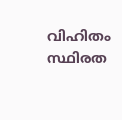വിഹിതം സ്ഥിരത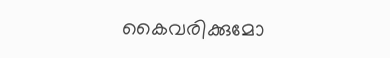കൈവരിക്കുമോ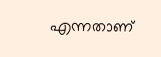എന്നതാണ്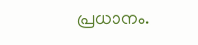പ്രധാനം.